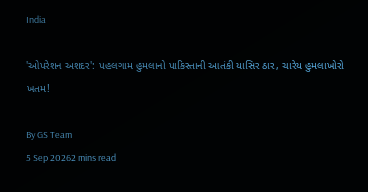India

'ઓપરેશન અશદર': પહલગામ હુમલાનો પાકિસ્તાની આતંકી યાસિર ઠાર, ચારેય હુમલાખોરો ખતમ!

By GS Team
5 Sep 20262 mins read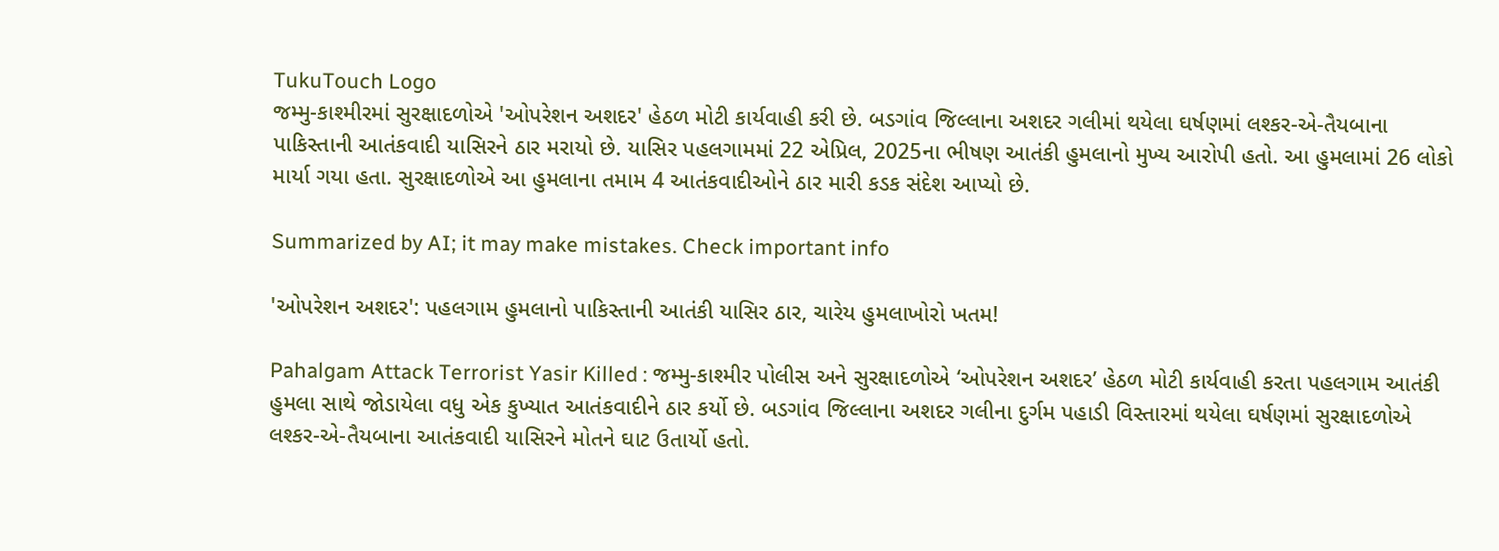TukuTouch Logo
જમ્મુ-કાશ્મીરમાં સુરક્ષાદળોએ 'ઓપરેશન અશદર' હેઠળ મોટી કાર્યવાહી કરી છે. બડગાંવ જિલ્લાના અશદર ગલીમાં થયેલા ઘર્ષણમાં લશ્કર-એ-તૈયબાના પાકિસ્તાની આતંકવાદી યાસિરને ઠાર મરાયો છે. યાસિર પહલગામમાં 22 એપ્રિલ, 2025ના ભીષણ આતંકી હુમલાનો મુખ્ય આરોપી હતો. આ હુમલામાં 26 લોકો માર્યા ગયા હતા. સુરક્ષાદળોએ આ હુમલાના તમામ 4 આતંકવાદીઓને ઠાર મારી કડક સંદેશ આપ્યો છે.

Summarized by AI; it may make mistakes. Check important info

'ઓપરેશન અશદર': પહલગામ હુમલાનો પાકિસ્તાની આતંકી યાસિર ઠાર, ચારેય હુમલાખોરો ખતમ!

Pahalgam Attack Terrorist Yasir Killed : જમ્મુ-કાશ્મીર પોલીસ અને સુરક્ષાદળોએ ‘ઓપરેશન અશદર’ હેઠળ મોટી કાર્યવાહી કરતા પહલગામ આતંકી હુમલા સાથે જોડાયેલા વધુ એક કુખ્યાત આતંકવાદીને ઠાર કર્યો છે. બડગાંવ જિલ્લાના અશદર ગલીના દુર્ગમ પહાડી વિસ્તારમાં થયેલા ઘર્ષણમાં સુરક્ષાદળોએ લશ્કર-એ-તૈયબાના આતંકવાદી યાસિરને મોતને ઘાટ ઉતાર્યો હતો.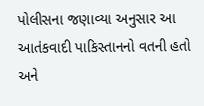પોલીસના જણાવ્યા અનુસાર આ આતંકવાદી પાકિસ્તાનનો વતની હતો અને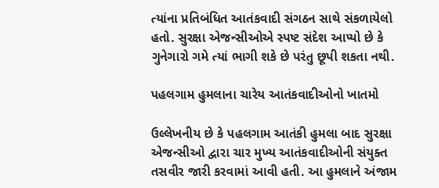ત્યાંના પ્રતિબંધિત આતંકવાદી સંગઠન સાથે સંકળાયેલો હતો. સુરક્ષા એજન્સીઓએ સ્પષ્ટ સંદેશ આપ્યો છે કે ગુનેગારો ગમે ત્યાં ભાગી શકે છે પરંતુ છૂપી શકતા નથી.

પહલગામ હુમલાના ચારેય આતંકવાદીઓનો ખાતમો

ઉલ્લેખનીય છે કે પહલગામ આતંકી હુમલા બાદ સુરક્ષા એજન્સીઓ દ્વારા ચાર મુખ્ય આતંકવાદીઓની સંયુક્ત તસવીર જારી કરવામાં આવી હતી. આ હુમલાને અંજામ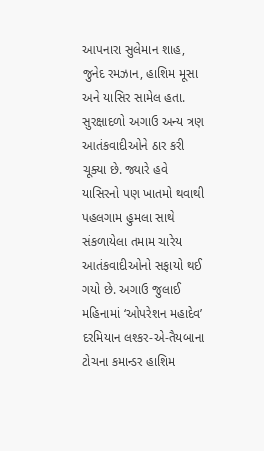આપનારા સુલેમાન શાહ, જુનેદ રમઝાન, હાશિમ મૂસા અને યાસિર સામેલ હતા. સુરક્ષાદળો અગાઉ અન્ય ત્રણ આતંકવાદીઓને ઠાર કરી ચૂક્યા છે. જ્યારે હવે યાસિરનો પણ ખાતમો થવાથી પહલગામ હુમલા સાથે સંકળાયેલા તમામ ચારેય આતંકવાદીઓનો સફાયો થઈ ગયો છે. અગાઉ જુલાઈ મહિનામાં ‘ઓપરેશન મહાદેવ’ દરમિયાન લશ્કર-એ-તૈયબાના ટોચના કમાન્ડર હાશિમ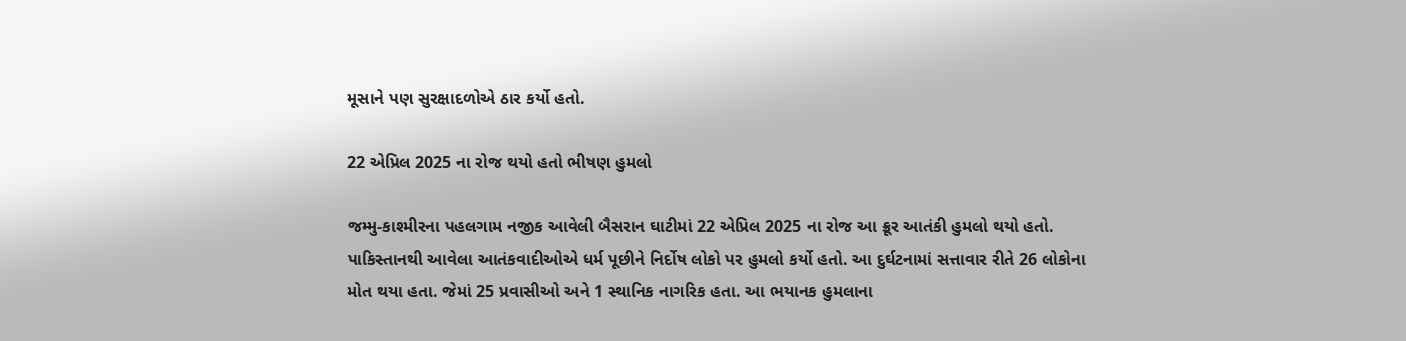મૂસાને પણ સુરક્ષાદળોએ ઠાર કર્યો હતો.

22 એપ્રિલ 2025 ના રોજ થયો હતો ભીષણ હુમલો

જમ્મુ-કાશ્મીરના પહલગામ નજીક આવેલી બૈસરાન ઘાટીમાં 22 એપ્રિલ 2025 ના રોજ આ ક્રૂર આતંકી હુમલો થયો હતો. પાકિસ્તાનથી આવેલા આતંકવાદીઓએ ધર્મ પૂછીને નિર્દોષ લોકો પર હુમલો કર્યો હતો. આ દુર્ઘટનામાં સત્તાવાર રીતે 26 લોકોના મોત થયા હતા. જેમાં 25 પ્રવાસીઓ અને 1 સ્થાનિક નાગરિક હતા. આ ભયાનક હુમલાના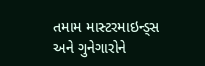તમામ માસ્ટરમાઇન્ડ્સ અને ગુનેગારોને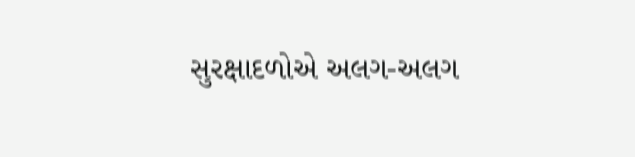સુરક્ષાદળોએ અલગ-અલગ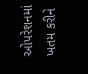ઓપરેશનમાં ખતમ કરીને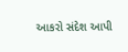આકરો સંદેશ આપી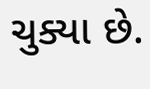ચુક્યા છે.